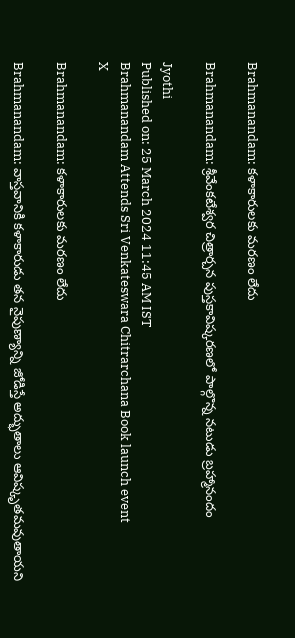Brahmanandam: కళాకారులకు మరణం లేదు

Brahmanandam: శ్రీవేంకటేశ్వర చిత్రార్చన పుస్తకావిష్కరణలో పాల్గొన్న నటుడు బ్రహ్మానందం

Jyothi
Published on: 25 March 2024 11:45 AM IST
Brahmanandam Attends Sri Venkateswara Chitrarchana Book launch event
X

Brahmanandam: కళాకారులకు మరణం లేదు

Brahmanandam: వాస్తవానికి కళాకారుడు తన నైపుణ్యాన్ని జోడిస్తే అద్భుతాలు ఆవిష్కృతమవుతాయని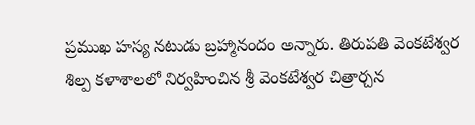ప్రముఖ హస్య నటుడు బ్రహ్మానందం అన్నారు. తిరుపతి వెంకటేశ్వర శిల్ప కళాశాలలో నిర్వహించిన శ్రీ వెంకటేశ్వర చిత్రార్చన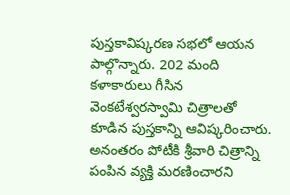పుస్తకావిష్కరణ సభలో ఆయన పాల్గొన్నారు. 202 మంది కళాకారులు గీసిన వెంకటేశ్వరస్వామి చిత్రాలతో కూడిన పుస్తకాన్ని ఆవిష్కరించారు. అనంతరం పోటీకి శ్రీవారి చిత్రాన్ని పంపిన వ్యక్తి మరణించారని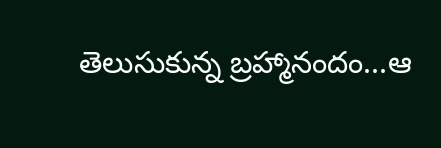తెలుసుకున్న బ్రహ్మానందం...ఆ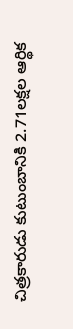చిత్రకారుడు కుటుంబానికి 2.71లక్షల ఆర్థిక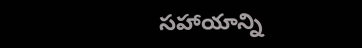సహాయాన్ని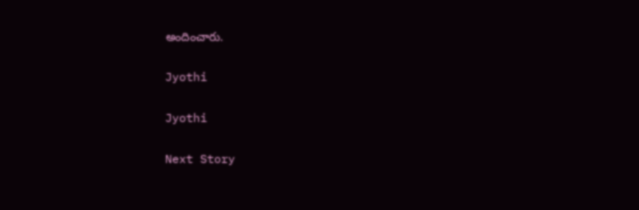అందించారు.

Jyothi

Jyothi

Next Story